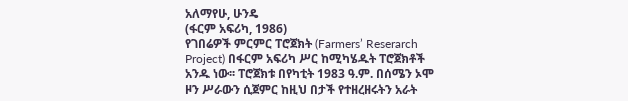አለማየሁ, ሁንዴ
(ፋርም አፍሪካ, 1986)
የገበሬዎች ምርምር ፐሮጀክት (Farmers’ Reserarch Project) በፋርም አፍሪካ ሥር ከሚካሄዱት ፐሮጀክቶች አንዱ ነው፡፡ ፐሮጀክቱ በየካቲት 1983 ዓ.ም. በሰሜን ኦሞ ዞን ሥራውን ሲጀምር ከዚህ በታች የተዘረዘሩትን አራት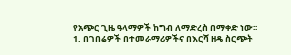የአጭር ጊዜ ዓላማዎች ከግብ ለማድረስ በማቀድ ነው፡፡
1. በገበሬዎች በተመራማሪዎችና በእርሻ ዘዴ ስርጭት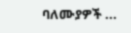ባለሙያዎች ...